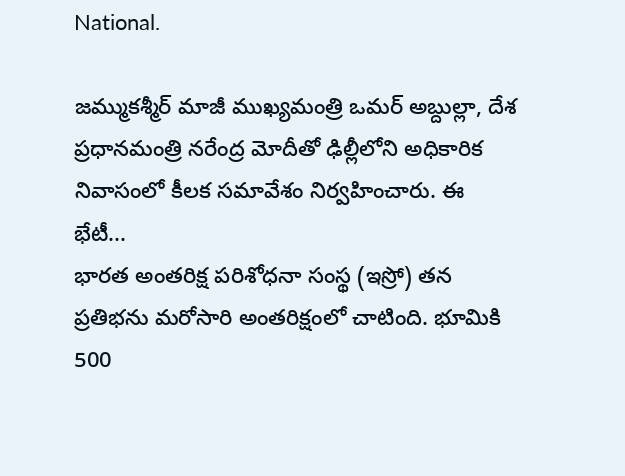National.

జమ్ముకశ్మీర్ మాజీ ముఖ్యమంత్రి ఒమర్ అబ్దుల్లా, దేశ ప్రధానమంత్రి నరేంద్ర మోదీతో ఢిల్లీలోని అధికారిక నివాసంలో కీలక సమావేశం నిర్వహించారు. ఈ భేటీ...
భారత అంతరిక్ష పరిశోధనా సంస్థ (ఇస్రో) తన ప్రతిభను మరోసారి అంతరిక్షంలో చాటింది. భూమికి 500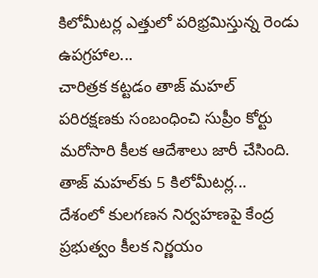కిలోమీటర్ల ఎత్తులో పరిభ్రమిస్తున్న రెండు ఉపగ్రహాల...
చారిత్రక కట్టడం తాజ్ మహల్ పరిరక్షణకు సంబంధించి సుప్రీం కోర్టు మరోసారి కీలక ఆదేశాలు జారీ చేసింది. తాజ్ మహల్‌కు 5 కిలోమీటర్ల...
దేశంలో కులగణన నిర్వహణపై కేంద్ర ప్రభుత్వం కీలక నిర్ణయం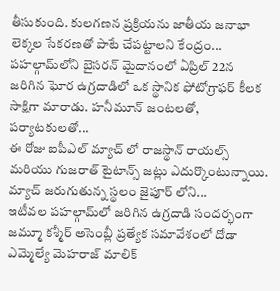తీసుకుంది. కులగణన ప్రక్రియను జాతీయ జనాభా లెక్కల సేకరణతో పాటే చేపట్టాలని కేంద్రం...
పహల్గామ్‌లోని బైసరన్ మైదానంలో ఏప్రిల్ 22న జరిగిన ఘోర ఉగ్రదాడిలో ఒక స్థానిక ఫోటోగ్రాఫర్ కీలక సాక్షిగా మారాడు. హనీమూన్ జంటలతో, పర్యాటకులతో...
ఈ రోజు ఐపీఎల్ మ్యాచ్ లో రాజస్థాన్ రాయల్స్ మరియు గుజరాత్ టైటాన్స్ జట్లు ఎదుర్కొంటున్నాయి. మ్యాచ్ జరుగుతున్న స్థలం జైపూర్ లోని...
ఇటీవల పహల్గామ్‌లో జరిగిన ఉగ్రదాడి సందర్భంగా జమ్మూ కశ్మీర్ అసెంబ్లీ ప్రత్యేక సమావేశంలో దోడా ఎమ్మెల్యే మెహరాజ్ మాలిక్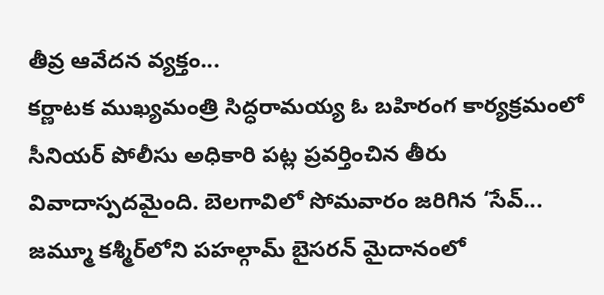తీవ్ర ఆవేదన వ్యక్తం...
కర్ణాటక ముఖ్యమంత్రి సిద్ధరామయ్య ఓ బహిరంగ కార్యక్రమంలో సీనియర్ పోలీసు అధికారి పట్ల ప్రవర్తించిన తీరు వివాదాస్పదమైంది. బెలగావిలో సోమవారం జరిగిన ‘సేవ్...
జమ్మూ కశ్మీర్‌లోని పహల్గామ్ బైసరన్ మైదానంలో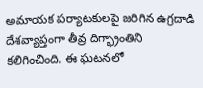అమాయక పర్యాటకులపై జరిగిన ఉగ్రదాడి దేశవ్యాప్తంగా తీవ్ర దిగ్భ్రాంతిని కలిగించింది. ఈ ఘటనలో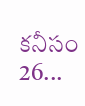కనీసం 26...